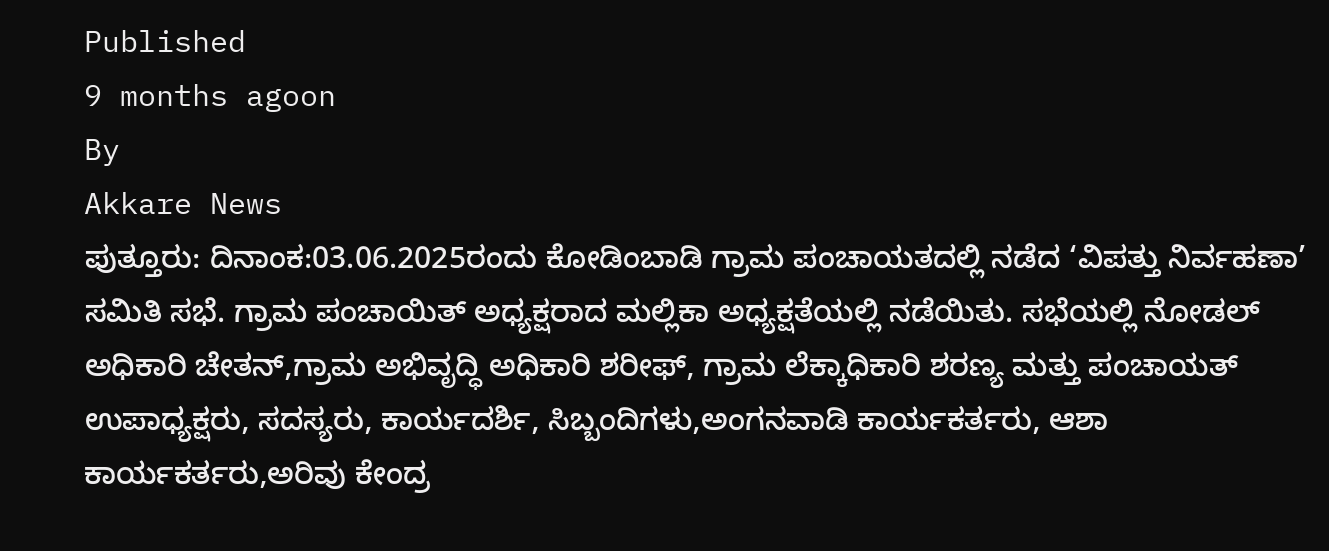Published
9 months agoon
By
Akkare News
ಪುತ್ತೂರು: ದಿನಾಂಕ:03.06.2025ರಂದು ಕೋಡಿಂಬಾಡಿ ಗ್ರಾಮ ಪಂಚಾಯತದಲ್ಲಿ ನಡೆದ ‘ವಿಪತ್ತು ನಿರ್ವಹಣಾ’ ಸಮಿತಿ ಸಭೆ. ಗ್ರಾಮ ಪಂಚಾಯಿತ್ ಅಧ್ಯಕ್ಷರಾದ ಮಲ್ಲಿಕಾ ಅಧ್ಯಕ್ಷತೆಯಲ್ಲಿ ನಡೆಯಿತು. ಸಭೆಯಲ್ಲಿ ನೋಡಲ್ ಅಧಿಕಾರಿ ಚೇತನ್,ಗ್ರಾಮ ಅಭಿವೃದ್ಧಿ ಅಧಿಕಾರಿ ಶರೀಫ್, ಗ್ರಾಮ ಲೆಕ್ಕಾಧಿಕಾರಿ ಶರಣ್ಯ ಮತ್ತು ಪಂಚಾಯತ್ ಉಪಾಧ್ಯಕ್ಷರು, ಸದಸ್ಯರು, ಕಾರ್ಯದರ್ಶಿ, ಸಿಬ್ಬಂದಿಗಳು,ಅಂಗನವಾಡಿ ಕಾರ್ಯಕರ್ತರು, ಆಶಾ ಕಾರ್ಯಕರ್ತರು,ಅರಿವು ಕೇಂದ್ರ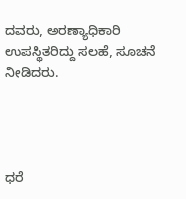ದವರು, ಅರಣ್ಯಾಧಿಕಾರಿ ಉಪಸ್ಥಿತರಿದ್ದು ಸಲಹೆ, ಸೂಚನೆ ನೀಡಿದರು.




ಧರೆ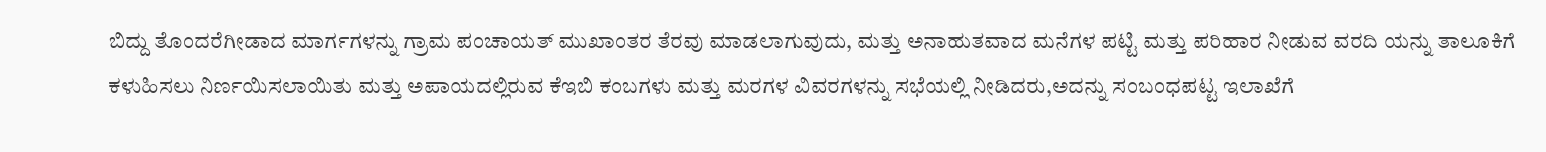ಬಿದ್ದು ತೊಂದರೆಗೀಡಾದ ಮಾರ್ಗಗಳನ್ನು ಗ್ರಾಮ ಪಂಚಾಯತ್ ಮುಖಾಂತರ ತೆರವು ಮಾಡಲಾಗುವುದು, ಮತ್ತು ಅನಾಹುತವಾದ ಮನೆಗಳ ಪಟ್ಟಿ ಮತ್ತು ಪರಿಹಾರ ನೀಡುವ ವರದಿ ಯನ್ನು ತಾಲೂಕಿಗೆ ಕಳುಹಿಸಲು ನಿರ್ಣಯಿಸಲಾಯಿತು ಮತ್ತು ಅಪಾಯದಲ್ಲಿರುವ ಕೆಇಬಿ ಕಂಬಗಳು ಮತ್ತು ಮರಗಳ ವಿವರಗಳನ್ನು ಸಭೆಯಲ್ಲಿ ನೀಡಿದರು,ಅದನ್ನು ಸಂಬಂಧಪಟ್ಟ ಇಲಾಖೆಗೆ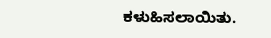ಕಳುಹಿಸಲಾಯಿತು.